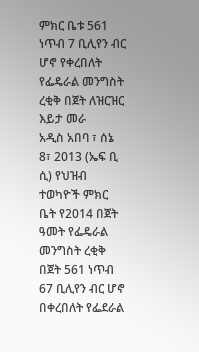ምክር ቤቱ 561 ነጥብ 7 ቢሊየን ብር ሆኖ የቀረበለት የፌዴራል መንግስት ረቂቅ በጀት ለዝርዝር እይታ መራ
አዲስ አበባ ፣ ሰኔ 8፣ 2013 (ኤፍ ቢ ሲ) የህዝብ ተወካዮች ምክር ቤት የ2014 በጀት ዓመት የፌዴራል መንግስት ረቂቅ በጀት 561 ነጥብ 67 ቢሊየን ብር ሆኖ በቀረበለት የፌደራል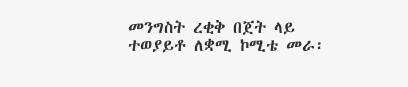መንግስት ረቂቅ በጀት ላይ ተወያይቶ ለቋሚ ኮሚቴ መራ፡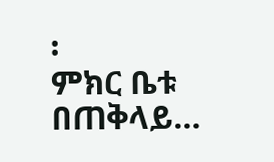፡
ምክር ቤቱ በጠቅላይ…